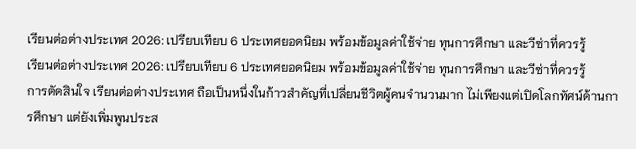เรียนต่อต่างประเทศ 2026: เปรียบเทียบ 6 ประเทศยอดนิยม พร้อมข้อมูลค่าใช้จ่าย ทุนการศึกษา และวีซ่าที่ควรรู้
เรียนต่อต่างประเทศ 2026: เปรียบเทียบ 6 ประเทศยอดนิยม พร้อมข้อมูลค่าใช้จ่าย ทุนการศึกษา และวีซ่าที่ควรรู้
การตัดสินใจ เรียนต่อต่างประเทศ ถือเป็นหนึ่งในก้าวสำคัญที่เปลี่ยนชีวิตผู้คนจำนวนมาก ไม่เพียงแต่เปิดโลกทัศน์ด้านการศึกษา แต่ยังเพิ่มพูนประส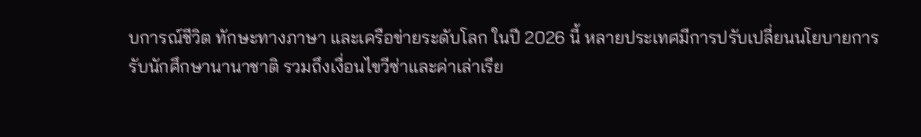บการณ์ชีวิต ทักษะทางภาษา และเครือข่ายระดับโลก ในปี 2026 นี้ หลายประเทศมีการปรับเปลี่ยนนโยบายการรับนักศึกษานานาชาติ รวมถึงเงื่อนไขวีซ่าและค่าเล่าเรีย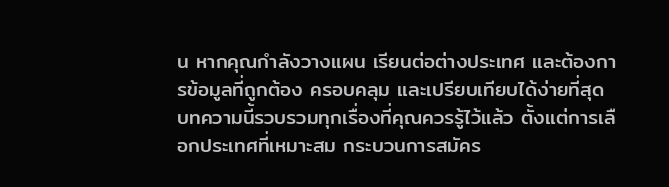น หากคุณกำลังวางแผน เรียนต่อต่างประเทศ และต้องการข้อมูลที่ถูกต้อง ครอบคลุม และเปรียบเทียบได้ง่ายที่สุด บทความนี้รวบรวมทุกเรื่องที่คุณควรรู้ไว้แล้ว ตั้งแต่การเลือกประเทศที่เหมาะสม กระบวนการสมัคร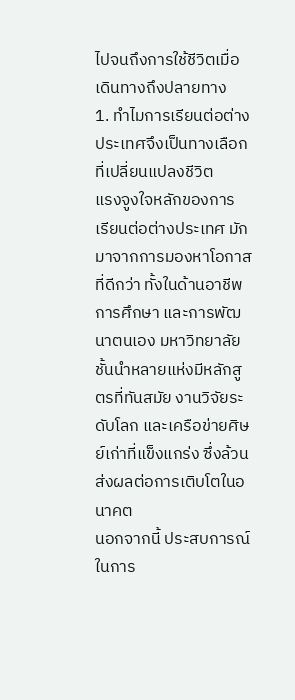ไปจนถึงการใช้ชีวิตเมื่อเดินทางถึงปลายทาง
1. ทำไมการเรียนต่อต่างประเทศจึงเป็นทางเลือกที่เปลี่ยนแปลงชีวิต
แรงจูงใจหลักของการ เรียนต่อต่างประเทศ มักมาจากการมองหาโอกาสที่ดีกว่า ทั้งในด้านอาชีพ การศึกษา และการพัฒนาตนเอง มหาวิทยาลัยชั้นนำหลายแห่งมีหลักสูตรที่ทันสมัย งานวิจัยระดับโลก และเครือข่ายศิษย์เก่าที่แข็งแกร่ง ซึ่งล้วนส่งผลต่อการเติบโตในอนาคต
นอกจากนี้ ประสบการณ์ในการ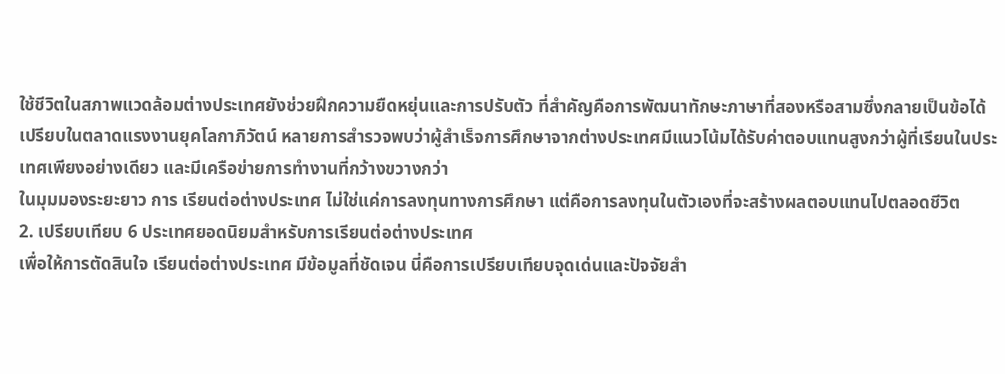ใช้ชีวิตในสภาพแวดล้อมต่างประเทศยังช่วยฝึกความยืดหยุ่นและการปรับตัว ที่สำคัญคือการพัฒนาทักษะภาษาที่สองหรือสามซึ่งกลายเป็นข้อได้เปรียบในตลาดแรงงานยุคโลกาภิวัตน์ หลายการสำรวจพบว่าผู้สำเร็จการศึกษาจากต่างประเทศมีแนวโน้มได้รับค่าตอบแทนสูงกว่าผู้ที่เรียนในประเทศเพียงอย่างเดียว และมีเครือข่ายการทำงานที่กว้างขวางกว่า
ในมุมมองระยะยาว การ เรียนต่อต่างประเทศ ไม่ใช่แค่การลงทุนทางการศึกษา แต่คือการลงทุนในตัวเองที่จะสร้างผลตอบแทนไปตลอดชีวิต
2. เปรียบเทียบ 6 ประเทศยอดนิยมสำหรับการเรียนต่อต่างประเทศ
เพื่อให้การตัดสินใจ เรียนต่อต่างประเทศ มีข้อมูลที่ชัดเจน นี่คือการเปรียบเทียบจุดเด่นและปัจจัยสำ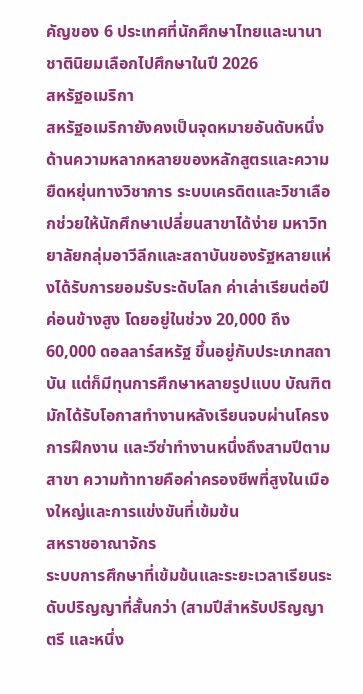คัญของ 6 ประเทศที่นักศึกษาไทยและนานาชาตินิยมเลือกไปศึกษาในปี 2026
สหรัฐอเมริกา
สหรัฐอเมริกายังคงเป็นจุดหมายอันดับหนึ่งด้านความหลากหลายของหลักสูตรและความยืดหยุ่นทางวิชาการ ระบบเครดิตและวิชาเลือกช่วยให้นักศึกษาเปลี่ยนสาขาได้ง่าย มหาวิทยาลัยกลุ่มอาวีลีกและสถาบันของรัฐหลายแห่งได้รับการยอมรับระดับโลก ค่าเล่าเรียนต่อปีค่อนข้างสูง โดยอยู่ในช่วง 20,000 ถึง 60,000 ดอลลาร์สหรัฐ ขึ้นอยู่กับประเภทสถาบัน แต่ก็มีทุนการศึกษาหลายรูปแบบ บัณฑิตมักได้รับโอกาสทำงานหลังเรียนจบผ่านโครงการฝึกงาน และวีซ่าทำงานหนึ่งถึงสามปีตามสาขา ความท้าทายคือค่าครองชีพที่สูงในเมืองใหญ่และการแข่งขันที่เข้มข้น
สหราชอาณาจักร
ระบบการศึกษาที่เข้มข้นและระยะเวลาเรียนระดับปริญญาที่สั้นกว่า (สามปีสำหรับปริญญาตรี และหนึ่ง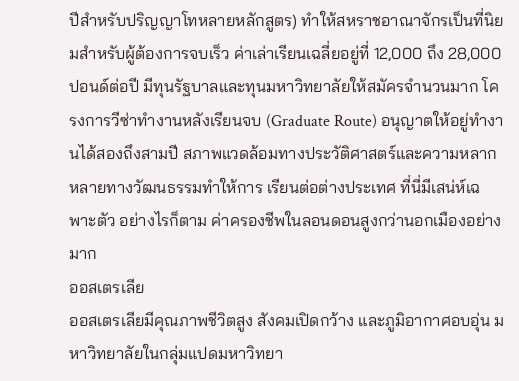ปีสำหรับปริญญาโทหลายหลักสูตร) ทำให้สหราชอาณาจักรเป็นที่นิยมสำหรับผู้ต้องการจบเร็ว ค่าเล่าเรียนเฉลี่ยอยู่ที่ 12,000 ถึง 28,000 ปอนด์ต่อปี มีทุนรัฐบาลและทุนมหาวิทยาลัยให้สมัครจำนวนมาก โครงการวีซ่าทำงานหลังเรียนจบ (Graduate Route) อนุญาตให้อยู่ทำงานได้สองถึงสามปี สภาพแวดล้อมทางประวัติศาสตร์และความหลากหลายทางวัฒนธรรมทำให้การ เรียนต่อต่างประเทศ ที่นี่มีเสน่ห์เฉพาะตัว อย่างไรก็ตาม ค่าครองชีพในลอนดอนสูงกว่านอกเมืองอย่างมาก
ออสเตรเลีย
ออสเตรเลียมีคุณภาพชีวิตสูง สังคมเปิดกว้าง และภูมิอากาศอบอุ่น มหาวิทยาลัยในกลุ่มแปดมหาวิทยา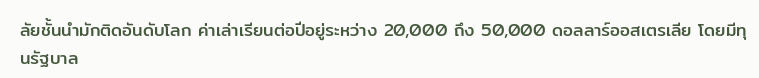ลัยชั้นนำมักติดอันดับโลก ค่าเล่าเรียนต่อปีอยู่ระหว่าง 20,000 ถึง 50,000 ดอลลาร์ออสเตรเลีย โดยมีทุนรัฐบาล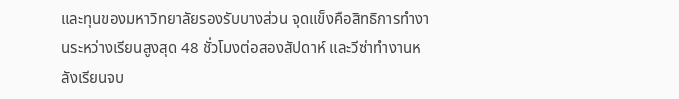และทุนของมหาวิทยาลัยรองรับบางส่วน จุดแข็งคือสิทธิการทำงานระหว่างเรียนสูงสุด 48 ชั่วโมงต่อสองสัปดาห์ และวีซ่าทำงานหลังเรียนจบ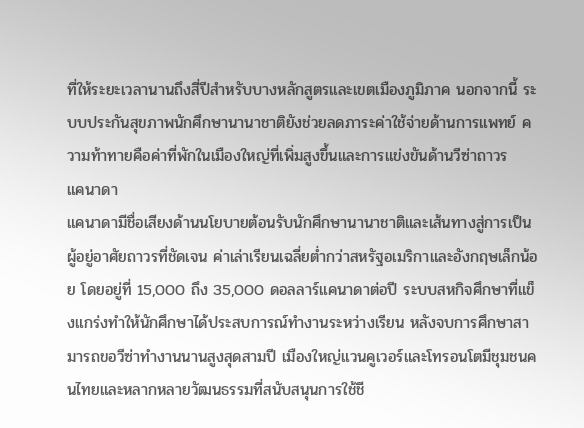ที่ให้ระยะเวลานานถึงสี่ปีสำหรับบางหลักสูตรและเขตเมืองภูมิภาค นอกจากนี้ ระบบประกันสุขภาพนักศึกษานานาชาติยังช่วยลดภาระค่าใช้จ่ายด้านการแพทย์ ความท้าทายคือค่าที่พักในเมืองใหญ่ที่เพิ่มสูงขึ้นและการแข่งขันด้านวีซ่าถาวร
แคนาดา
แคนาดามีชื่อเสียงด้านนโยบายต้อนรับนักศึกษานานาชาติและเส้นทางสู่การเป็นผู้อยู่อาศัยถาวรที่ชัดเจน ค่าเล่าเรียนเฉลี่ยต่ำกว่าสหรัฐอเมริกาและอังกฤษเล็กน้อย โดยอยู่ที่ 15,000 ถึง 35,000 ดอลลาร์แคนาดาต่อปี ระบบสหกิจศึกษาที่แข็งแกร่งทำให้นักศึกษาได้ประสบการณ์ทำงานระหว่างเรียน หลังจบการศึกษาสามารถขอวีซ่าทำงานนานสูงสุดสามปี เมืองใหญ่แวนคูเวอร์และโทรอนโตมีชุมชนคนไทยและหลากหลายวัฒนธรรมที่สนับสนุนการใช้ชี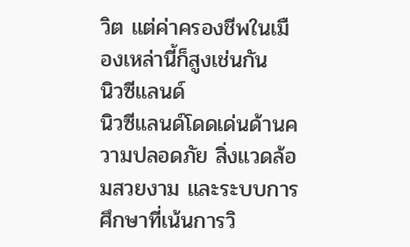วิต แต่ค่าครองชีพในเมืองเหล่านี้ก็สูงเช่นกัน
นิวซีแลนด์
นิวซีแลนด์โดดเด่นด้านความปลอดภัย สิ่งแวดล้อมสวยงาม และระบบการศึกษาที่เน้นการวิ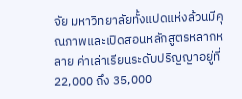จัย มหาวิทยาลัยทั้งแปดแห่งล้วนมีคุณภาพและเปิดสอนหลักสูตรหลากหลาย ค่าเล่าเรียนระดับปริญญาอยู่ที่ 22,000 ถึง 35,000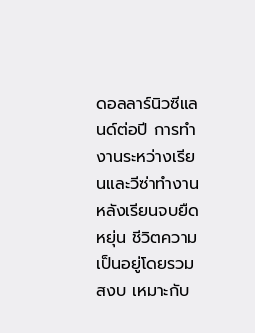ดอลลาร์นิวซีแลนด์ต่อปี การทำงานระหว่างเรียนและวีซ่าทำงานหลังเรียนจบยืดหยุ่น ชีวิตความเป็นอยู่โดยรวมสงบ เหมาะกับ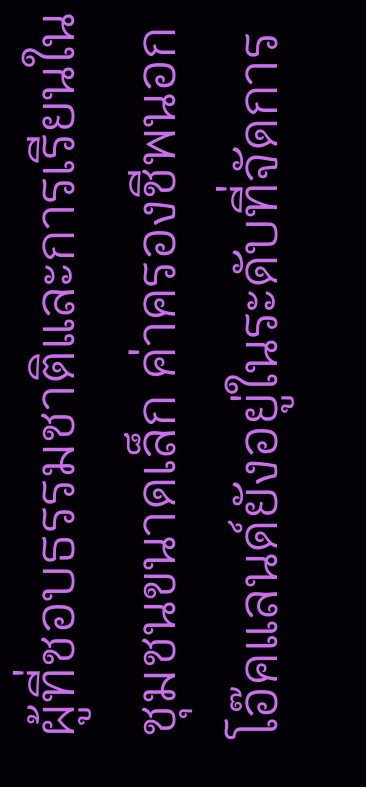ผู้ที่ชอบธรรมชาติและการเรียนในชุมชนขนาดเล็ก ค่าครองชีพนอกโอ๊คแลนด์ยังอยู่ในระดับที่จัดการ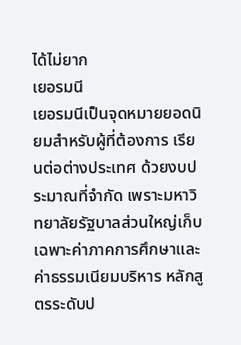ได้ไม่ยาก
เยอรมนี
เยอรมนีเป็นจุดหมายยอดนิยมสำหรับผู้ที่ต้องการ เรียนต่อต่างประเทศ ด้วยงบประมาณที่จำกัด เพราะมหาวิทยาลัยรัฐบาลส่วนใหญ่เก็บเฉพาะค่าภาคการศึกษาและค่าธรรมเนียมบริหาร หลักสูตรระดับป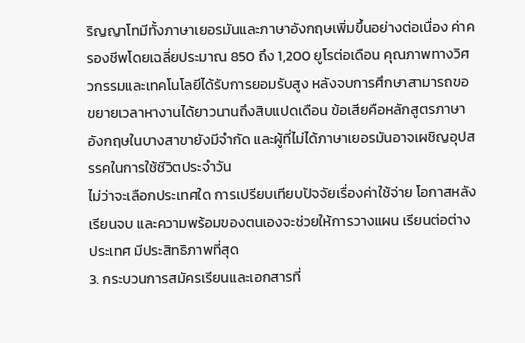ริญญาโทมีทั้งภาษาเยอรมันและภาษาอังกฤษเพิ่มขึ้นอย่างต่อเนื่อง ค่าครองชีพโดยเฉลี่ยประมาณ 850 ถึง 1,200 ยูโรต่อเดือน คุณภาพทางวิศวกรรมและเทคโนโลยีได้รับการยอมรับสูง หลังจบการศึกษาสามารถขอขยายเวลาหางานได้ยาวนานถึงสิบแปดเดือน ข้อเสียคือหลักสูตรภาษาอังกฤษในบางสาขายังมีจำกัด และผู้ที่ไม่ได้ภาษาเยอรมันอาจเผชิญอุปสรรคในการใช้ชีวิตประจำวัน
ไม่ว่าจะเลือกประเทศใด การเปรียบเทียบปัจจัยเรื่องค่าใช้จ่าย โอกาสหลังเรียนจบ และความพร้อมของตนเองจะช่วยให้การวางแผน เรียนต่อต่างประเทศ มีประสิทธิภาพที่สุด
3. กระบวนการสมัครเรียนและเอกสารที่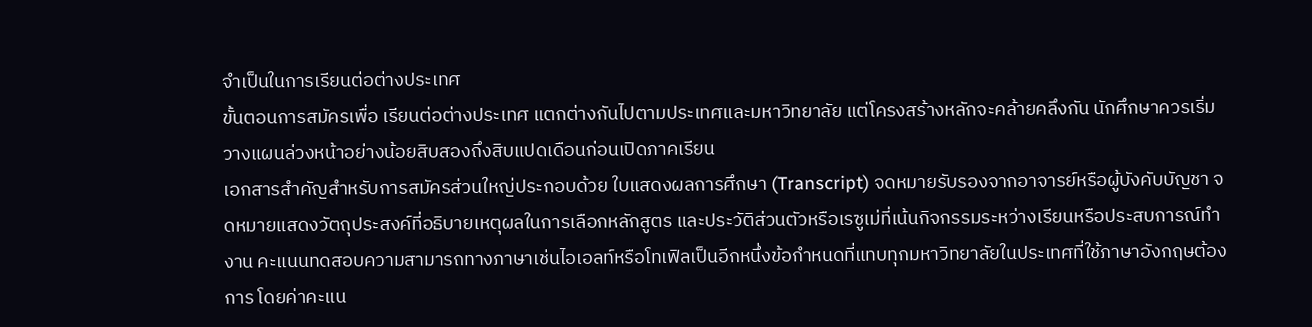จำเป็นในการเรียนต่อต่างประเทศ
ขั้นตอนการสมัครเพื่อ เรียนต่อต่างประเทศ แตกต่างกันไปตามประเทศและมหาวิทยาลัย แต่โครงสร้างหลักจะคล้ายคลึงกัน นักศึกษาควรเริ่มวางแผนล่วงหน้าอย่างน้อยสิบสองถึงสิบแปดเดือนก่อนเปิดภาคเรียน
เอกสารสำคัญสำหรับการสมัครส่วนใหญ่ประกอบด้วย ใบแสดงผลการศึกษา (Transcript) จดหมายรับรองจากอาจารย์หรือผู้บังคับบัญชา จดหมายแสดงวัตถุประสงค์ที่อธิบายเหตุผลในการเลือกหลักสูตร และประวัติส่วนตัวหรือเรซูเม่ที่เน้นกิจกรรมระหว่างเรียนหรือประสบการณ์ทำงาน คะแนนทดสอบความสามารถทางภาษาเช่นไอเอลท์หรือโทเฟิลเป็นอีกหนึ่งข้อกำหนดที่แทบทุกมหาวิทยาลัยในประเทศที่ใช้ภาษาอังกฤษต้องการ โดยค่าคะแน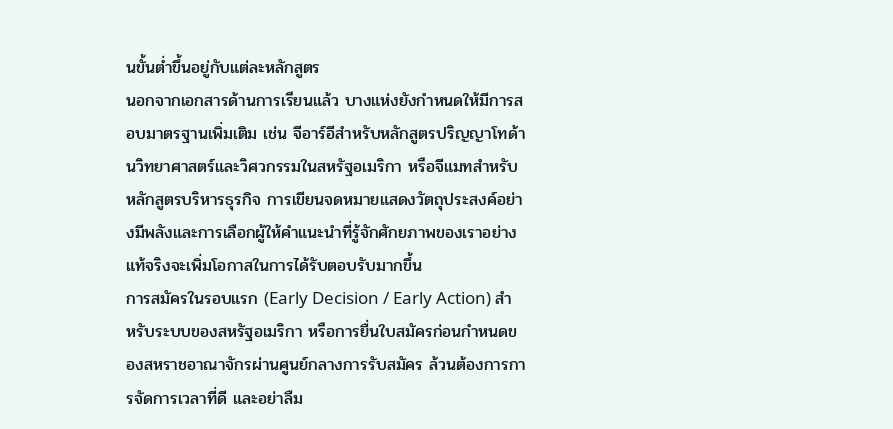นขั้นต่ำขึ้นอยู่กับแต่ละหลักสูตร
นอกจากเอกสารด้านการเรียนแล้ว บางแห่งยังกำหนดให้มีการสอบมาตรฐานเพิ่มเติม เช่น จีอาร์อีสำหรับหลักสูตรปริญญาโทด้านวิทยาศาสตร์และวิศวกรรมในสหรัฐอเมริกา หรือจีแมทสำหรับหลักสูตรบริหารธุรกิจ การเขียนจดหมายแสดงวัตถุประสงค์อย่างมีพลังและการเลือกผู้ให้คำแนะนำที่รู้จักศักยภาพของเราอย่างแท้จริงจะเพิ่มโอกาสในการได้รับตอบรับมากขึ้น
การสมัครในรอบแรก (Early Decision / Early Action) สำหรับระบบของสหรัฐอเมริกา หรือการยื่นใบสมัครก่อนกำหนดของสหราชอาณาจักรผ่านศูนย์กลางการรับสมัคร ล้วนต้องการการจัดการเวลาที่ดี และอย่าลืม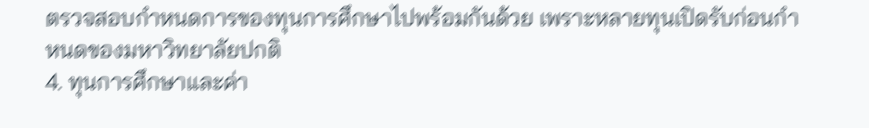ตรวจสอบกำหนดการของทุนการศึกษาไปพร้อมกันด้วย เพราะหลายทุนเปิดรับก่อนกำหนดของมหาวิทยาลัยปกติ
4. ทุนการศึกษาและค่า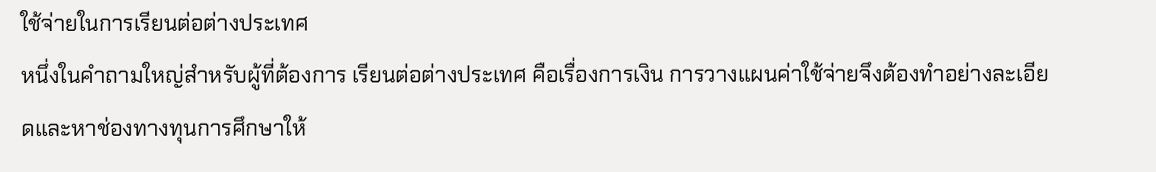ใช้จ่ายในการเรียนต่อต่างประเทศ
หนึ่งในคำถามใหญ่สำหรับผู้ที่ต้องการ เรียนต่อต่างประเทศ คือเรื่องการเงิน การวางแผนค่าใช้จ่ายจึงต้องทำอย่างละเอียดและหาช่องทางทุนการศึกษาให้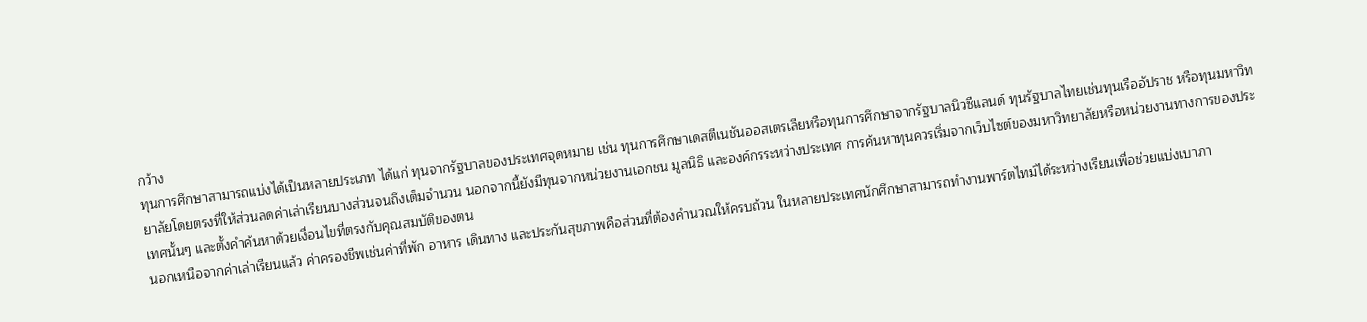กว้าง
ทุนการศึกษาสามารถแบ่งได้เป็นหลายประเภท ได้แก่ ทุนจากรัฐบาลของประเทศจุดหมาย เช่น ทุนการศึกษาเดสตีเนชันออสเตรเลียหรือทุนการศึกษาจากรัฐบาลนิวซีแลนด์ ทุนรัฐบาลไทยเช่นทุนเรืออัปราช หรือทุนมหาวิทยาลัยโดยตรงที่ให้ส่วนลดค่าเล่าเรียนบางส่วนจนถึงเต็มจำนวน นอกจากนี้ยังมีทุนจากหน่วยงานเอกชน มูลนิธิ และองค์กรระหว่างประเทศ การค้นหาทุนควรเริ่มจากเว็บไซต์ของมหาวิทยาลัยหรือหน่วยงานทางการของประเทศนั้นๆ และตั้งคำค้นหาด้วยเงื่อนไขที่ตรงกับคุณสมบัติของตน
นอกเหนือจากค่าเล่าเรียนแล้ว ค่าครองชีพเช่นค่าที่พัก อาหาร เดินทาง และประกันสุขภาพคือส่วนที่ต้องคำนวณให้ครบถ้วน ในหลายประเทศนักศึกษาสามารถทำงานพาร์ตไทม์ได้ระหว่างเรียนเพื่อช่วยแบ่งเบาภา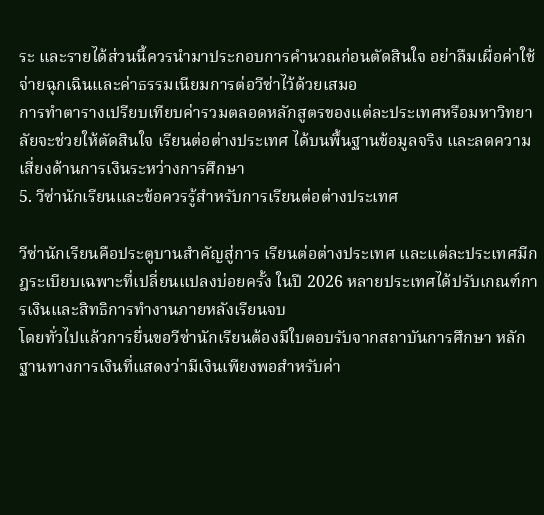ระ และรายได้ส่วนนี้ควรนำมาประกอบการคำนวณก่อนตัดสินใจ อย่าลืมเผื่อค่าใช้จ่ายฉุกเฉินและค่าธรรมเนียมการต่อวีซ่าไว้ด้วยเสมอ
การทำตารางเปรียบเทียบค่ารวมตลอดหลักสูตรของแต่ละประเทศหรือมหาวิทยาลัยจะช่วยให้ตัดสินใจ เรียนต่อต่างประเทศ ได้บนพื้นฐานข้อมูลจริง และลดความเสี่ยงด้านการเงินระหว่างการศึกษา
5. วีซ่านักเรียนและข้อควรรู้สำหรับการเรียนต่อต่างประเทศ

วีซ่านักเรียนคือประตูบานสำคัญสู่การ เรียนต่อต่างประเทศ และแต่ละประเทศมีกฎระเบียบเฉพาะที่เปลี่ยนแปลงบ่อยครั้ง ในปี 2026 หลายประเทศได้ปรับเกณฑ์การเงินและสิทธิการทำงานภายหลังเรียนจบ
โดยทั่วไปแล้วการยื่นขอวีซ่านักเรียนต้องมีใบตอบรับจากสถาบันการศึกษา หลักฐานทางการเงินที่แสดงว่ามีเงินเพียงพอสำหรับค่า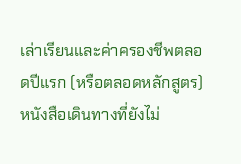เล่าเรียนและค่าครองชีพตลอดปีแรก (หรือตลอดหลักสูตร) หนังสือเดินทางที่ยังไม่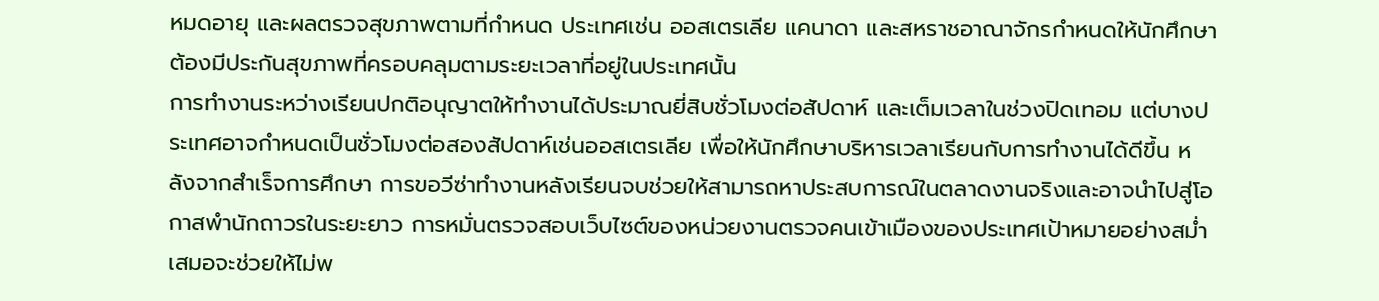หมดอายุ และผลตรวจสุขภาพตามที่กำหนด ประเทศเช่น ออสเตรเลีย แคนาดา และสหราชอาณาจักรกำหนดให้นักศึกษาต้องมีประกันสุขภาพที่ครอบคลุมตามระยะเวลาที่อยู่ในประเทศนั้น
การทำงานระหว่างเรียนปกติอนุญาตให้ทำงานได้ประมาณยี่สิบชั่วโมงต่อสัปดาห์ และเต็มเวลาในช่วงปิดเทอม แต่บางประเทศอาจกำหนดเป็นชั่วโมงต่อสองสัปดาห์เช่นออสเตรเลีย เพื่อให้นักศึกษาบริหารเวลาเรียนกับการทำงานได้ดีขึ้น หลังจากสำเร็จการศึกษา การขอวีซ่าทำงานหลังเรียนจบช่วยให้สามารถหาประสบการณ์ในตลาดงานจริงและอาจนำไปสู่โอกาสพำนักถาวรในระยะยาว การหมั่นตรวจสอบเว็บไซต์ของหน่วยงานตรวจคนเข้าเมืองของประเทศเป้าหมายอย่างสม่ำเสมอจะช่วยให้ไม่พ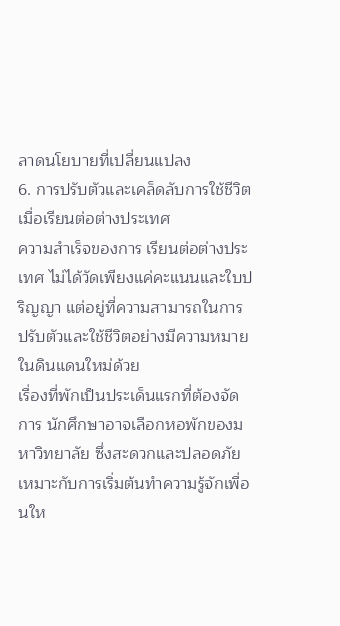ลาดนโยบายที่เปลี่ยนแปลง
6. การปรับตัวและเคล็ดลับการใช้ชีวิตเมื่อเรียนต่อต่างประเทศ
ความสำเร็จของการ เรียนต่อต่างประเทศ ไม่ได้วัดเพียงแค่คะแนนและใบปริญญา แต่อยู่ที่ความสามารถในการปรับตัวและใช้ชีวิตอย่างมีความหมายในดินแดนใหม่ด้วย
เรื่องที่พักเป็นประเด็นแรกที่ต้องจัดการ นักศึกษาอาจเลือกหอพักของมหาวิทยาลัย ซึ่งสะดวกและปลอดภัย เหมาะกับการเริ่มต้นทำความรู้จักเพื่อนให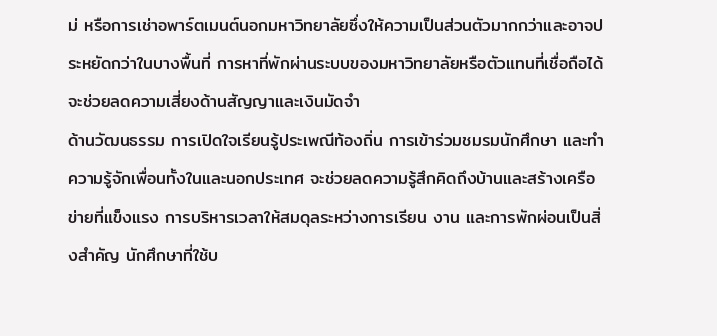ม่ หรือการเช่าอพาร์ตเมนต์นอกมหาวิทยาลัยซึ่งให้ความเป็นส่วนตัวมากกว่าและอาจประหยัดกว่าในบางพื้นที่ การหาที่พักผ่านระบบของมหาวิทยาลัยหรือตัวแทนที่เชื่อถือได้จะช่วยลดความเสี่ยงด้านสัญญาและเงินมัดจำ
ด้านวัฒนธรรม การเปิดใจเรียนรู้ประเพณีท้องถิ่น การเข้าร่วมชมรมนักศึกษา และทำความรู้จักเพื่อนทั้งในและนอกประเทศ จะช่วยลดความรู้สึกคิดถึงบ้านและสร้างเครือข่ายที่แข็งแรง การบริหารเวลาให้สมดุลระหว่างการเรียน งาน และการพักผ่อนเป็นสิ่งสำคัญ นักศึกษาที่ใช้บ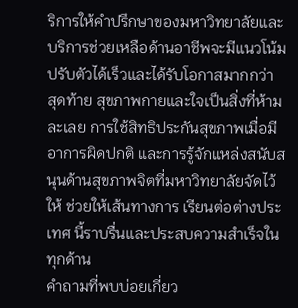ริการให้คำปรึกษาของมหาวิทยาลัยและบริการช่วยเหลือด้านอาชีพจะมีแนวโน้มปรับตัวได้เร็วและได้รับโอกาสมากกว่า
สุดท้าย สุขภาพกายและใจเป็นสิ่งที่ห้ามละเลย การใช้สิทธิประกันสุขภาพเมื่อมีอาการผิดปกติ และการรู้จักแหล่งสนับสนุนด้านสุขภาพจิตที่มหาวิทยาลัยจัดไว้ให้ ช่วยให้เส้นทางการ เรียนต่อต่างประเทศ นี้ราบรื่นและประสบความสำเร็จในทุกด้าน
คำถามที่พบบ่อยเกี่ยว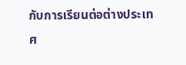กับการเรียนต่อต่างประเทศ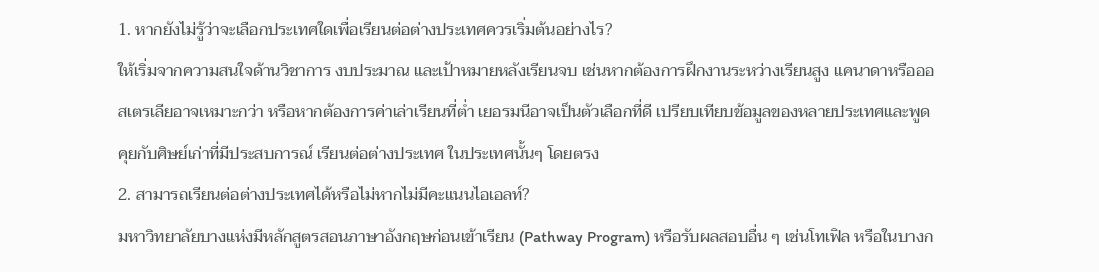1. หากยังไม่รู้ว่าจะเลือกประเทศใดเพื่อเรียนต่อต่างประเทศควรเริ่มต้นอย่างไร?
ให้เริ่มจากความสนใจด้านวิชาการ งบประมาณ และเป้าหมายหลังเรียนจบ เช่นหากต้องการฝึกงานระหว่างเรียนสูง แคนาดาหรือออสเตรเลียอาจเหมาะกว่า หรือหากต้องการค่าเล่าเรียนที่ต่ำ เยอรมนีอาจเป็นตัวเลือกที่ดี เปรียบเทียบข้อมูลของหลายประเทศและพูดคุยกับศิษย์เก่าที่มีประสบการณ์ เรียนต่อต่างประเทศ ในประเทศนั้นๆ โดยตรง
2. สามารถเรียนต่อต่างประเทศได้หรือไม่หากไม่มีคะแนนไอเอลท์?
มหาวิทยาลัยบางแห่งมีหลักสูตรสอนภาษาอังกฤษก่อนเข้าเรียน (Pathway Program) หรือรับผลสอบอื่น ๆ เช่นโทเฟิล หรือในบางก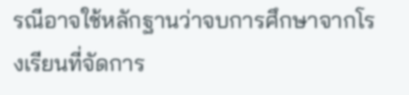รณีอาจใช้หลักฐานว่าจบการศึกษาจากโรงเรียนที่จัดการ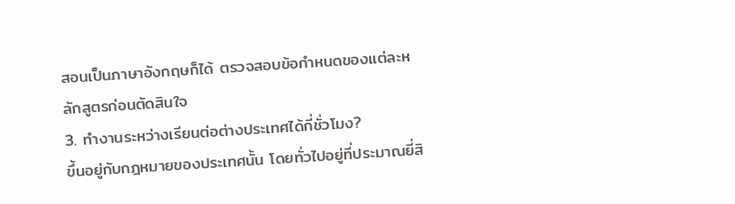สอนเป็นภาษาอังกฤษก็ได้ ตรวจสอบข้อกำหนดของแต่ละหลักสูตรก่อนตัดสินใจ
3. ทำงานระหว่างเรียนต่อต่างประเทศได้กี่ชั่วโมง?
ขึ้นอยู่กับกฎหมายของประเทศนั้น โดยทั่วไปอยู่ที่ประมาณยี่สิ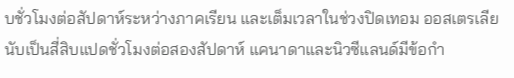บชั่วโมงต่อสัปดาห์ระหว่างภาคเรียน และเต็มเวลาในช่วงปิดเทอม ออสเตรเลียนับเป็นสี่สิบแปดชั่วโมงต่อสองสัปดาห์ แคนาดาและนิวซีแลนด์มีข้อกำ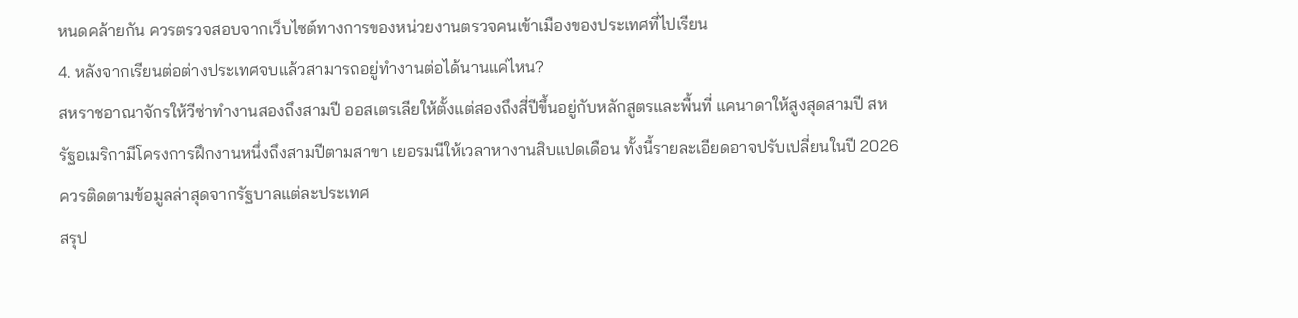หนดคล้ายกัน ควรตรวจสอบจากเว็บไซต์ทางการของหน่วยงานตรวจคนเข้าเมืองของประเทศที่ไปเรียน
4. หลังจากเรียนต่อต่างประเทศจบแล้วสามารถอยู่ทำงานต่อได้นานแค่ไหน?
สหราชอาณาจักรให้วีซ่าทำงานสองถึงสามปี ออสเตรเลียให้ตั้งแต่สองถึงสี่ปีขึ้นอยู่กับหลักสูตรและพื้นที่ แคนาดาให้สูงสุดสามปี สหรัฐอเมริกามีโครงการฝึกงานหนึ่งถึงสามปีตามสาขา เยอรมนีให้เวลาหางานสิบแปดเดือน ทั้งนี้รายละเอียดอาจปรับเปลี่ยนในปี 2026 ควรติดตามข้อมูลล่าสุดจากรัฐบาลแต่ละประเทศ
สรุป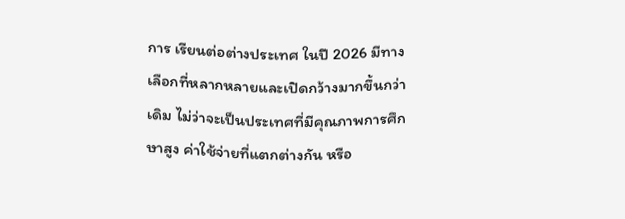การ เรียนต่อต่างประเทศ ในปี 2026 มีทางเลือกที่หลากหลายและเปิดกว้างมากขึ้นกว่าเดิม ไม่ว่าจะเป็นประเทศที่มีคุณภาพการศึกษาสูง ค่าใช้จ่ายที่แตกต่างกัน หรือ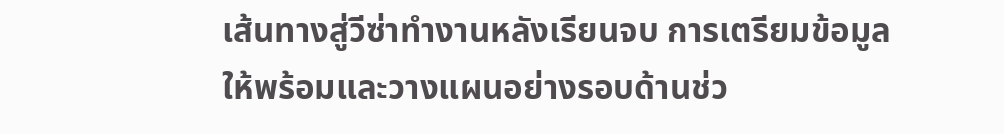เส้นทางสู่วีซ่าทำงานหลังเรียนจบ การเตรียมข้อมูลให้พร้อมและวางแผนอย่างรอบด้านช่ว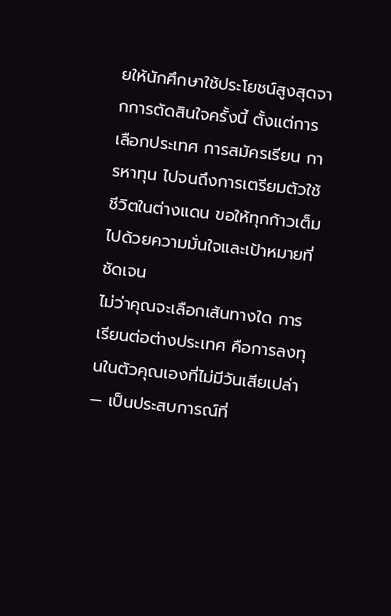ยให้นักศึกษาใช้ประโยชน์สูงสุดจากการตัดสินใจครั้งนี้ ตั้งแต่การเลือกประเทศ การสมัครเรียน การหาทุน ไปจนถึงการเตรียมตัวใช้ชีวิตในต่างแดน ขอให้ทุกก้าวเต็มไปด้วยความมั่นใจและเป้าหมายที่ชัดเจน
ไม่ว่าคุณจะเลือกเส้นทางใด การ เรียนต่อต่างประเทศ คือการลงทุนในตัวคุณเองที่ไม่มีวันเสียเปล่า — เป็นประสบการณ์ที่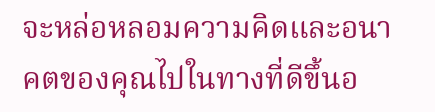จะหล่อหลอมความคิดและอนาคตของคุณไปในทางที่ดีขึ้นอ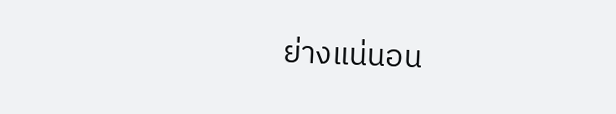ย่างแน่นอน